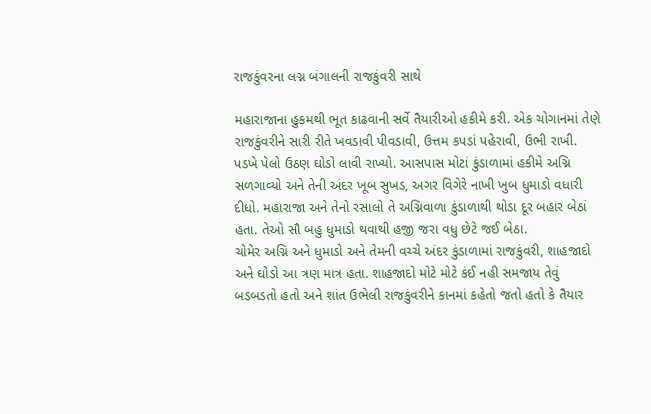રાજકુંવરના લગ્ન બંગાલની રાજકુંવરી સાથે

મહારાજાના હુકમથી ભૂત કાઢવાની સર્વે તૈયારીઓ હકીમે કરી. એક ચોગાનમાં તેણે રાજકુંવરીને સારી રીતે ખવડાવી પીવડાવી, ઉત્તમ કપડાં પહેરાવી, ઉભી રાખી. પડખે પેલો ઉઠણ ઘોડો લાવી રાખ્યો. આસપાસ મોટાં કુંડાળામાં હકીમે અગ્નિ સળગાવ્યો અને તેની અંદર ખૂબ સુખડ, અગર વિગેરે નાખી ખુબ ધુમાડો વધારી દીધો. મહારાજા અને તેનો રસાલો તે અગ્નિવાળા કુંડાળાથી થોડા દૂર બહાર બેઠાં હતા. તેઓ સૌ બહુ ધુમાડો થવાથી હજી જરા વધુ છેટે જઈ બેઠા.
ચોમેર અગ્નિ અને ધુમાડો અને તેમની વચ્ચે અંદર કુંડાળામાં રાજકુંવરી, શાહજાદો અને ઘોડો આ ત્રણ માત્ર હતા. શાહજાદો મોટે મોટે કંઈ નહી સમજાય તેવું બડબડતો હતો અને શાંત ઉભેલી રાજકુંવરીને કાનમાં કહેતો જતો હતો કે તૈયાર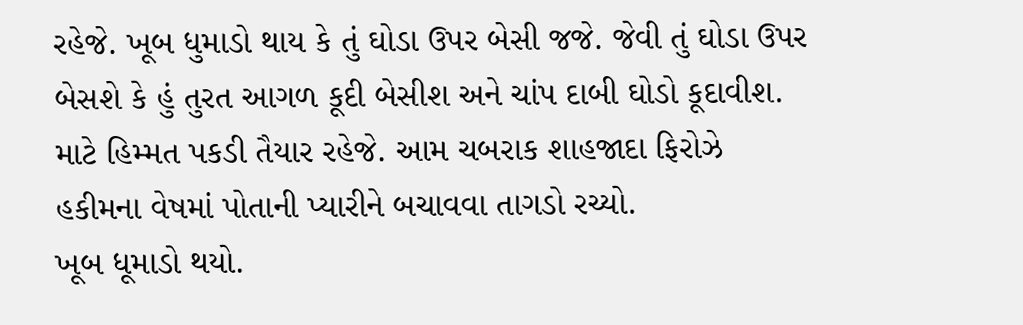રહેજે. ખૂબ ધુમાડો થાય કે તું ઘોડા ઉપર બેસી જજે. જેવી તું ઘોડા ઉપર બેસશે કે હું તુરત આગળ કૂદી બેસીશ અને ચાંપ દાબી ઘોડો કૂદાવીશ. માટે હિમ્મત પકડી તૈયાર રહેજે. આમ ચબરાક શાહજાદા ફિરોઝે હકીમના વેષમાં પોતાની પ્યારીને બચાવવા તાગડો રચ્યો.
ખૂબ ધૂમાડો થયો.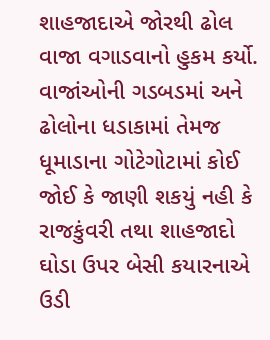શાહજાદાએ જોરથી ઢોલ વાજા વગાડવાનો હુકમ કર્યો. વાજાંઓની ગડબડમાં અને ઢોલોના ધડાકામાં તેમજ ધૂમાડાના ગોટેગોટામાં કોઈ જોઈ કે જાણી શકયું નહી કે રાજકુંવરી તથા શાહજાદો ઘોડા ઉપર બેસી કયારનાએ ઉડી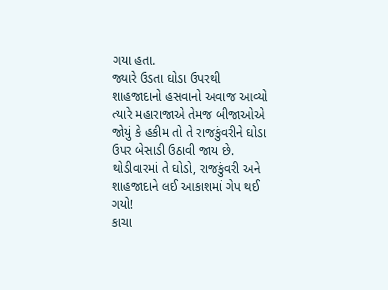ગયા હતા.
જ્યારે ઉડતા ઘોડા ઉપરથી શાહજાદાનો હસવાનો અવાજ આવ્યો ત્યારે મહારાજાએ તેમજ બીજાઓએ જોયું કે હકીમ તો તે રાજકુંવરીને ઘોડા ઉપર બેસાડી ઉઠાવી જાય છે. થોડીવારમાં તે ઘોડો, રાજકુંવરી અને શાહજાદાને લઈ આકાશમાં ગેપ થઈ ગયો!
કાચા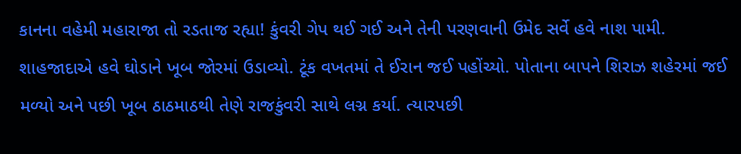કાનના વહેમી મહારાજા તો રડતાજ રહ્યા! કુંવરી ગેપ થઈ ગઈ અને તેની પરણવાની ઉમેદ સર્વે હવે નાશ પામી. શાહજાદાએ હવે ઘોડાને ખૂબ જોરમાં ઉડાવ્યો. ટૂંક વખતમાં તે ઈરાન જઈ પહોંચ્યો. પોતાના બાપને શિરાઝ શહેરમાં જઈ મળ્યો અને પછી ખૂબ ઠાઠમાઠથી તેણે રાજકુંવરી સાથે લગ્ન કર્યા. ત્યારપછી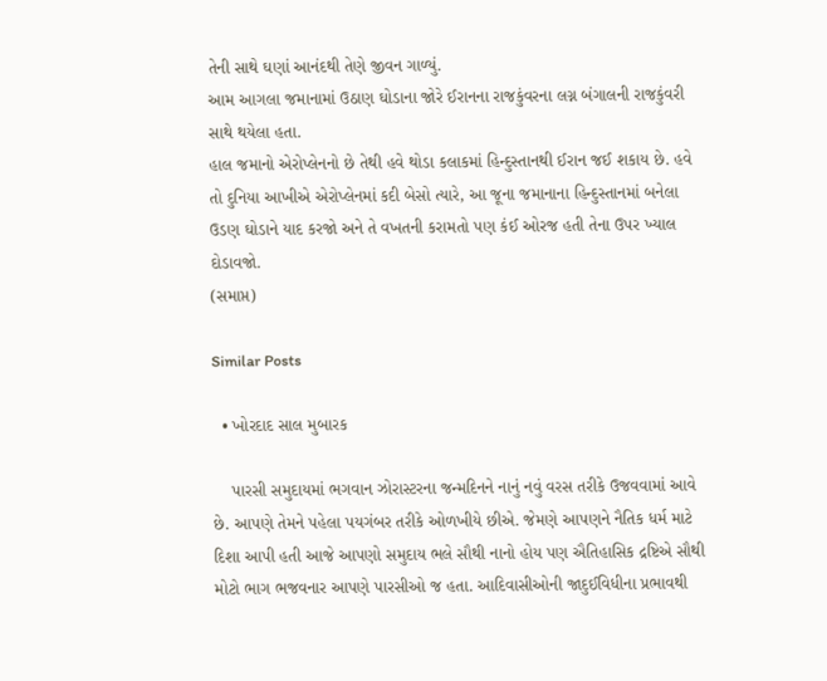તેની સાથે ઘણાં આનંદથી તેણે જીવન ગાળ્યું.
આમ આગલા જમાનામાં ઉઠાણ ઘોડાના જોરે ઈરાનના રાજકુંવરના લગ્ન બંગાલની રાજકુંવરી સાથે થયેલા હતા.
હાલ જમાનો એરોપ્લેનનો છે તેથી હવે થોડા કલાકમાં હિન્દુસ્તાનથી ઈરાન જઈ શકાય છે. હવે તો દુનિયા આખીએ એરોપ્લેનમાં કદી બેસો ત્યારે, આ જૂના જમાનાના હિન્દુસ્તાનમાં બનેલા ઉડણ ઘોડાને યાદ કરજો અને તે વખતની કરામતો પણ કંઈ ઓરજ હતી તેના ઉપર ખ્યાલ દોડાવજો.
(સમાપ્ત)

Similar Posts

  • ખોરદાદ સાલ મુબારક

    પારસી સમુદાયમાં ભગવાન ઝોરાસ્ટરના જન્મદિનને નાનું નવું વરસ તરીકે ઉજવવામાં આવે છે. આપણે તેમને પહેલા પયગંબર તરીકે ઓળખીયે છીએ. જેમણે આપણને નૈતિક ધર્મ માટે દિશા આપી હતી આજે આપણો સમુદાય ભલે સૌથી નાનો હોય પણ ઐતિહાસિક દ્રષ્ટિએ સૌથી મોટો ભાગ ભજવનાર આપણે પારસીઓ જ હતા. આદિવાસીઓની જાદુઈવિધીના પ્રભાવથી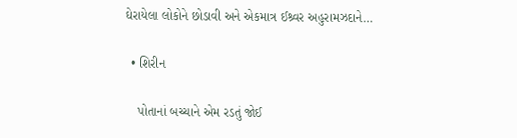ઘેરાયેલા લોકોને છોડાવી અને એકમાત્ર ઈશ્ર્વર અહુરામઝદાને…

  • શિરીન

    પોતાનાં બચ્ચાને એમ રડતું જોઈ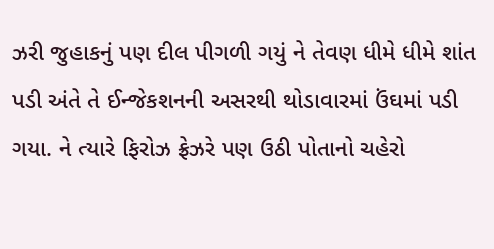ઝરી જુહાકનું પણ દીલ પીગળી ગયું ને તેવણ ધીમે ધીમે શાંત પડી અંતે તે ઈન્જેકશનની અસરથી થોડાવારમાં ઉંઘમાં પડી ગયા. ને ત્યારે ફિરોઝ ફ્રેઝરે પણ ઉઠી પોતાનો ચહેરો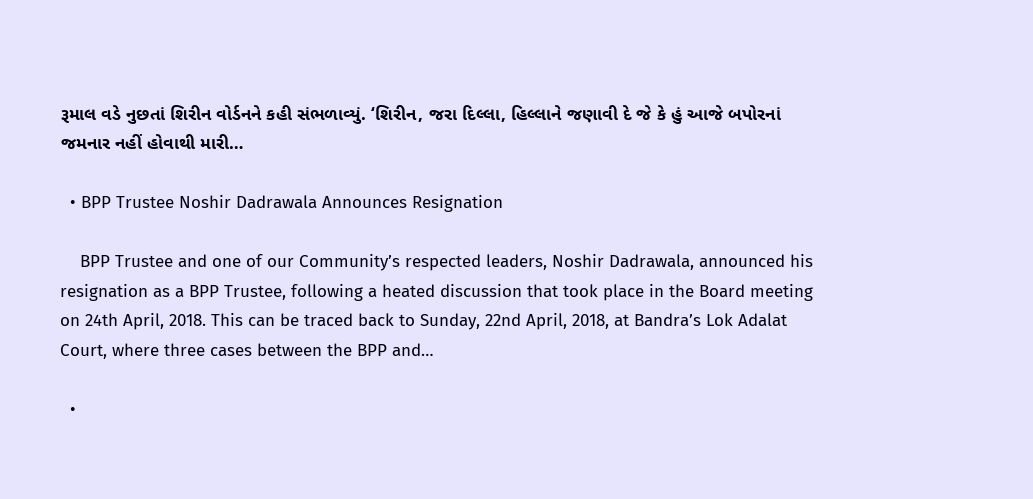રૂમાલ વડે નુછતાં શિરીન વોર્ડનને કહી સંભળાવ્યું. ‘શિરીન, જરા દિલ્લા, હિલ્લાને જણાવી દે જે કે હું આજે બપોરનાં જમનાર નહીં હોવાથી મારી…

  • BPP Trustee Noshir Dadrawala Announces Resignation

    BPP Trustee and one of our Community’s respected leaders, Noshir Dadrawala, announced his resignation as a BPP Trustee, following a heated discussion that took place in the Board meeting on 24th April, 2018. This can be traced back to Sunday, 22nd April, 2018, at Bandra’s Lok Adalat Court, where three cases between the BPP and…

  •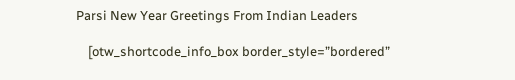Parsi New Year Greetings From Indian Leaders

    [otw_shortcode_info_box border_style=”bordered”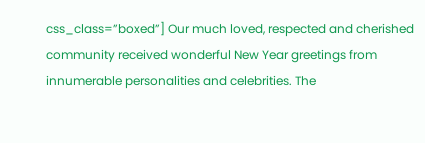css_class=”boxed”] Our much loved, respected and cherished community received wonderful New Year greetings from innumerable personalities and celebrities. The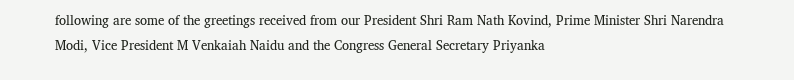following are some of the greetings received from our President Shri Ram Nath Kovind, Prime Minister Shri Narendra Modi, Vice President M Venkaiah Naidu and the Congress General Secretary Priyanka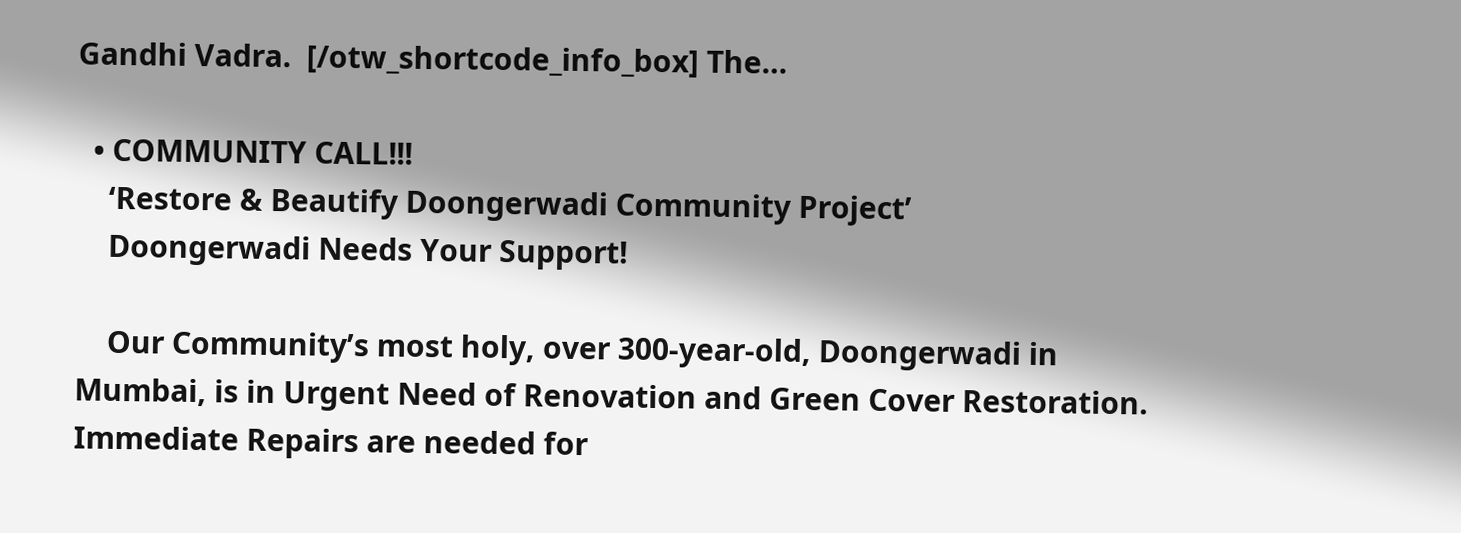Gandhi Vadra.  [/otw_shortcode_info_box] The…

  • COMMUNITY CALL!!!
    ‘Restore & Beautify Doongerwadi Community Project’
    Doongerwadi Needs Your Support!

    Our Community’s most holy, over 300-year-old, Doongerwadi in Mumbai, is in Urgent Need of Renovation and Green Cover Restoration. Immediate Repairs are needed for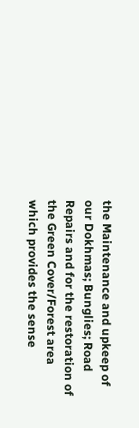the Maintenance and upkeep of our Dokhmas; Bunglies; Road Repairs and for the restoration of the Green Cover/Forest area which provides the sense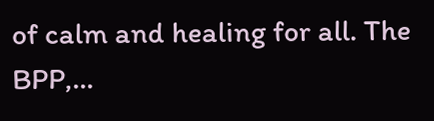of calm and healing for all. The BPP,…